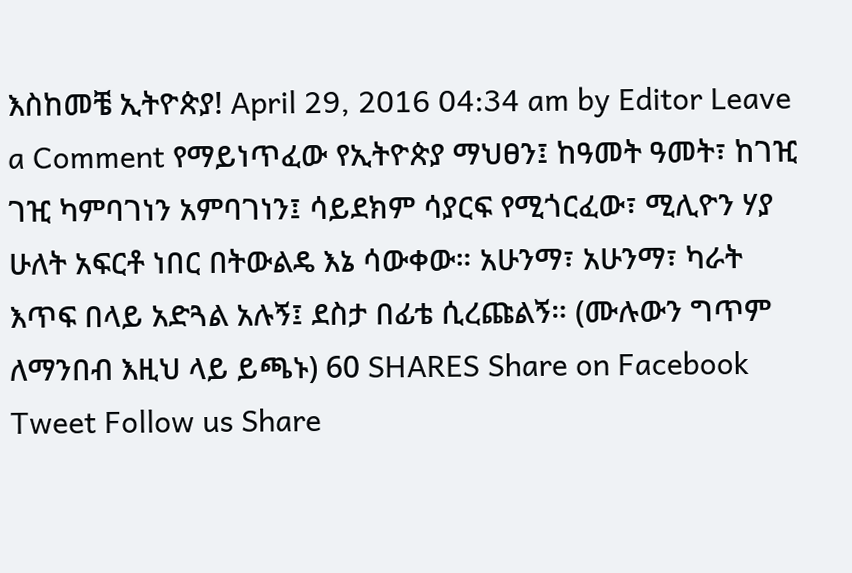እስከመቼ ኢትዮጵያ! April 29, 2016 04:34 am by Editor Leave a Comment የማይነጥፈው የኢትዮጵያ ማህፀን፤ ከዓመት ዓመት፣ ከገዢ ገዢ ካምባገነን አምባገነን፤ ሳይደክም ሳያርፍ የሚጎርፈው፣ ሚሊዮን ሃያ ሁለት አፍርቶ ነበር በትውልዴ እኔ ሳውቀው። አሁንማ፣ አሁንማ፣ ካራት እጥፍ በላይ አድጓል አሉኝ፤ ደስታ በፊቴ ሲረጩልኝ። (ሙሉውን ግጥም ለማንበብ እዚህ ላይ ይጫኑ) 60 SHARES Share on Facebook Tweet Follow us Share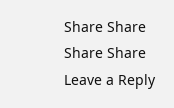Share Share Share Share
Leave a Reply